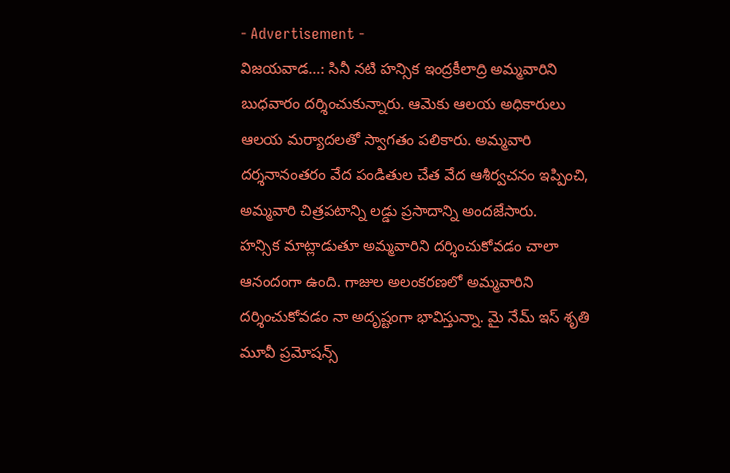- Advertisement -
విజయవాడ…: సినీ నటి హన్సిక ఇంద్రకీలాద్రి అమ్మవారిని బుధవారం దర్శించుకున్నారు. ఆమెకు ఆలయ అధికారులు ఆలయ మర్యాదలతో స్వాగతం పలికారు. అమ్మవారి దర్శనానంతరం వేద పండితుల చేత వేద ఆశీర్వచనం ఇప్పించి, అమ్మవారి చిత్రపటాన్ని లడ్డు ప్రసాదాన్ని అందజేసారు.
హన్సిక మాట్లాడుతూ అమ్మవారిని దర్శించుకోవడం చాలా ఆనందంగా ఉంది. గాజుల అలంకరణలో అమ్మవారిని దర్శించుకోవడం నా అదృష్టంగా భావిస్తున్నా. మై నేమ్ ఇస్ శృతి మూవీ ప్రమోషన్స్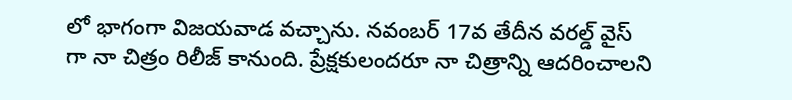లో భాగంగా విజయవాడ వచ్చాను. నవంబర్ 17వ తేదీన వరల్డ్ వైస్ గా నా చిత్రం రిలీజ్ కానుంది. ప్రేక్షకులందరూ నా చిత్రాన్ని ఆదరించాలని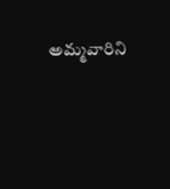అమ్మవారిని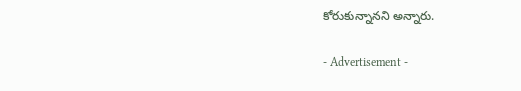కోరుకున్నానని అన్నారు.

- Advertisement -